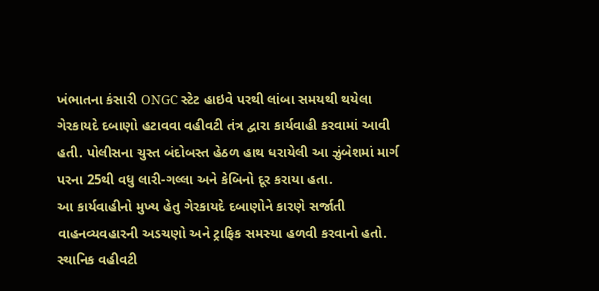ખંભાતના કંસારી ONGC સ્ટેટ હાઇવે પરથી લાંબા સમયથી થયેલા ગેરકાયદે દબાણો હટાવવા વહીવટી તંત્ર દ્વારા કાર્યવાહી કરવામાં આવી હતી. પોલીસના ચુસ્ત બંદોબસ્ત હેઠળ હાથ ધરાયેલી આ ઝુંબેશમાં માર્ગ પરના 25થી વધુ લારી-ગલ્લા અને કેબિનો દૂર કરાયા હતા.
આ કાર્યવાહીનો મુખ્ય હેતુ ગેરકાયદે દબાણોને કારણે સર્જાતી વાહનવ્યવહારની અડચણો અને ટ્રાફિક સમસ્યા હળવી કરવાનો હતો. સ્થાનિક વહીવટી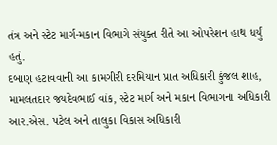તંત્ર અને સ્ટેટ માર્ગ-મકાન વિભાગે સંયુક્ત રીતે આ ઓપરેશન હાથ ધર્યું હતું.
દબાણ હટાવવાની આ કામગીરી દરમિયાન પ્રાત અધિકારી કુંજલ શાહ, મામલતદાર જયદેવભાઈ વાંક, સ્ટેટ માર્ગ અને મકાન વિભાગના અધિકારી આર.એસ. પટેલ અને તાલુકા વિકાસ અધિકારી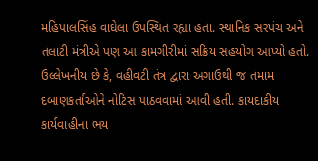મહિપાલસિંહ વાઘેલા ઉપસ્થિત રહ્યા હતા. સ્થાનિક સરપંચ અને તલાટી મંત્રીએ પણ આ કામગીરીમાં સક્રિય સહયોગ આપ્યો હતો.
ઉલ્લેખનીય છે કે, વહીવટી તંત્ર દ્વારા અગાઉથી જ તમામ દબાણકર્તાઓને નોટિસ પાઠવવામાં આવી હતી. કાયદાકીય કાર્યવાહીના ભય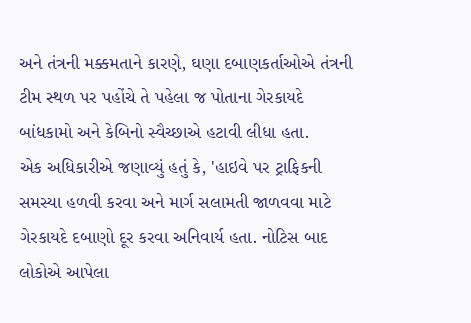અને તંત્રની મક્કમતાને કારણે, ઘણા દબાણકર્તાઓએ તંત્રની ટીમ સ્થળ પર પહોંચે તે પહેલા જ પોતાના ગેરકાયદે બાંધકામો અને કેબિનો સ્વૈચ્છાએ હટાવી લીધા હતા.
એક અધિકારીએ જણાવ્યું હતું કે, 'હાઇવે પર ટ્રાફિકની સમસ્યા હળવી કરવા અને માર્ગ સલામતી જાળવવા માટે ગેરકાયદે દબાણો દૂર કરવા અનિવાર્ય હતા. નોટિસ બાદ લોકોએ આપેલા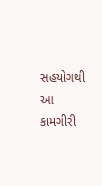સહયોગથી આ કામગીરી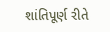શાંતિપૂર્ણ રીતે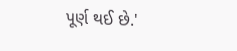પૂર્ણ થઈ છે.'